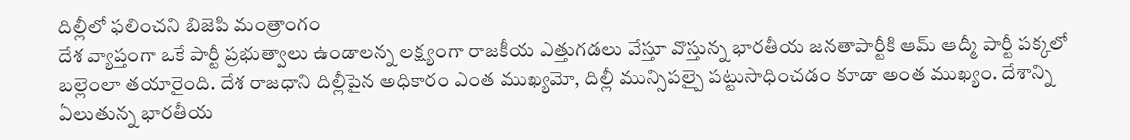దిల్లీలో ఫలించని బిజెపి మంత్రాంగం
దేశ వ్యాప్తంగా ఒకే పార్టీ ప్రభుత్వాలు ఉండాలన్న లక్ష్యంగా రాజకీయ ఎత్తుగడలు వేస్తూ వొస్తున్న భారతీయ జనతాపార్టీకి ఆమ్ ఆద్మీ పార్టీ పక్కలో బల్లెంలా తయారైంది. దేశ రాజధాని దిల్లీపైన అధికారం ఎంత ముఖ్యమో, దిల్లీ మున్సిపల్పై పట్టుసాధించడం కూడా అంత ముఖ్యం. దేశాన్ని ఏలుతున్న భారతీయ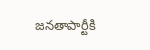జనతాపార్టీకి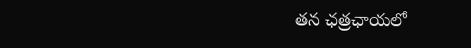తన ఛత్రఛాయలో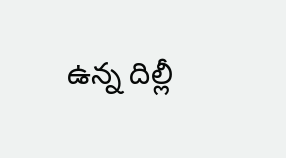ఉన్న దిల్లీ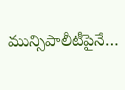మున్సిపాలీటీపైనే…